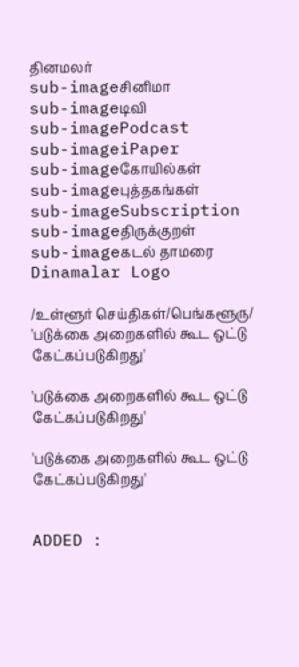தினமலர்
sub-imageசினிமா
sub-imageடிவி
sub-imagePodcast
sub-imageiPaper
sub-imageகோயில்கள்
sub-imageபுத்தகங்கள்
sub-imageSubscription
sub-imageதிருக்குறள்
sub-imageகடல் தாமரை
Dinamalar Logo

/உள்ளூர் செய்திகள்/பெங்களூரு/ 'படுக்கை அறைகளில் கூட ஒட்டு கேட்கப்படுகிறது'

'படுக்கை அறைகளில் கூட ஒட்டு கேட்கப்படுகிறது'

'படுக்கை அறைகளில் கூட ஒட்டு கேட்கப்படுகிறது'


ADDED :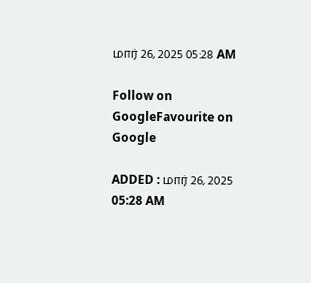மார் 26, 2025 05:28 AM

Follow on GoogleFavourite on Google

ADDED : மார் 26, 2025 05:28 AM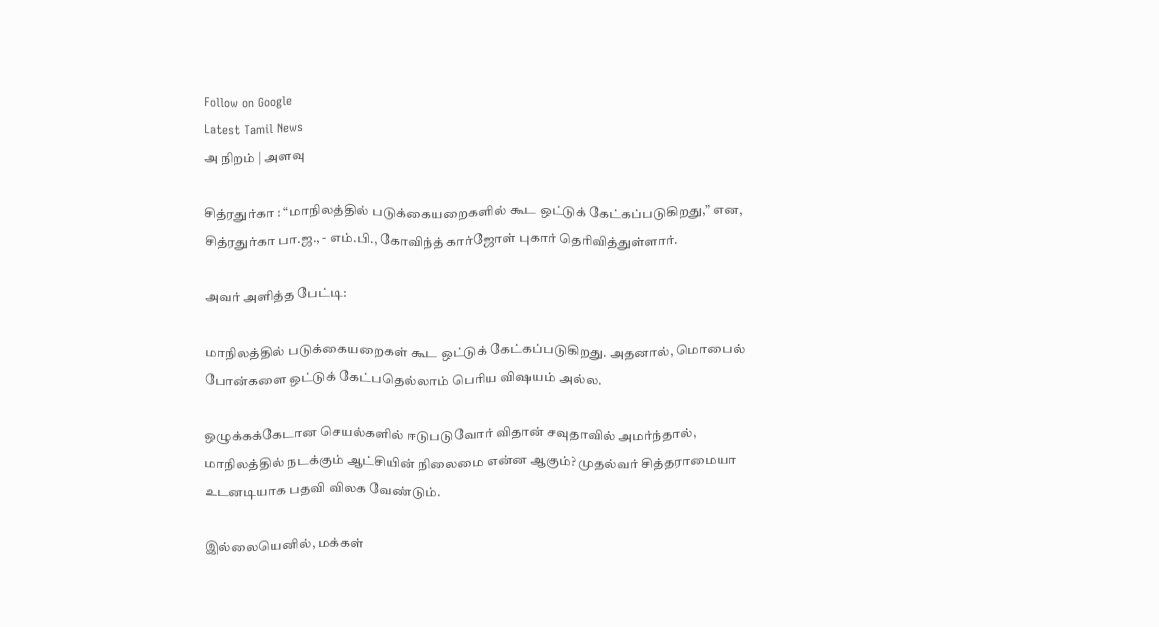Follow on Google
Latest Tamil News
அ நிறம் | அளவு

சித்ரதுர்கா : “மாநிலத்தில் படுக்கையறைகளில் கூட ஒட்டுக் கேட்கப்படுகிறது,” என, சித்ரதுர்கா பா.ஜ., - எம்.பி., கோவிந்த் கார்ஜோள் புகார் தெரிவித்துள்ளார்.

அவர் அளித்த பேட்டி:

மாநிலத்தில் படுக்கையறைகள் கூட ஒட்டுக் கேட்கப்படுகிறது. அதனால், மொபைல் போன்களை ஒட்டுக் கேட்பதெல்லாம் பெரிய விஷயம் அல்ல.

ஒழுக்கக்கேடான செயல்களில் ஈடுபடுவோர் விதான் சவுதாவில் அமர்ந்தால், மாநிலத்தில் நடக்கும் ஆட்சியின் நிலைமை என்ன ஆகும்? முதல்வர் சித்தராமையா உடனடியாக பதவி விலக வேண்டும்.

இல்லையெனில், மக்கள்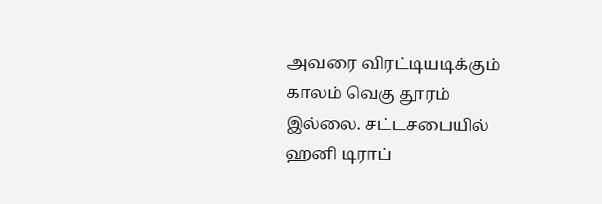அவரை விரட்டியடிக்கும் காலம் வெகு தூரம் இல்லை. சட்டசபையில் ஹனி டிராப்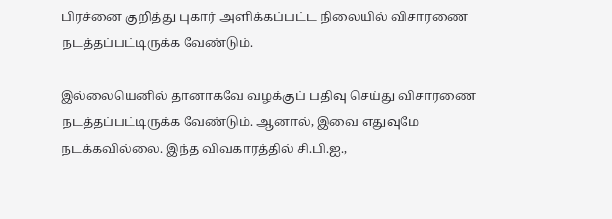பிரச்னை குறித்து புகார் அளிக்கப்பட்ட நிலையில் விசாரணை நடத்தப்பட்டிருக்க வேண்டும்.

இல்லையெனில் தானாகவே வழக்குப் பதிவு செய்து விசாரணை நடத்தப்பட்டிருக்க வேண்டும். ஆனால், இவை எதுவுமே நடக்கவில்லை. இந்த விவகாரத்தில் சி.பி.ஐ.,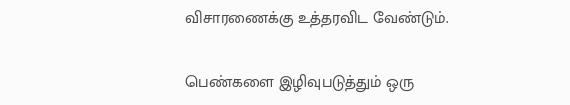விசாரணைக்கு உத்தரவிட வேண்டும்.

பெண்களை இழிவுபடுத்தும் ஒரு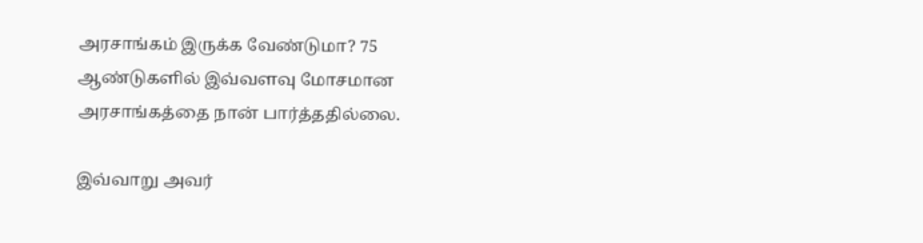அரசாங்கம் இருக்க வேண்டுமா? 75 ஆண்டுகளில் இவ்வளவு மோசமான அரசாங்கத்தை நான் பார்த்ததில்லை.

இவ்வாறு அவர்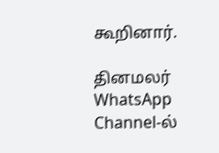கூறினார்.

தினமலர் WhatsApp Channel-ல்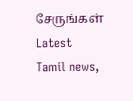சேருங்கள்
Latest Tamil news,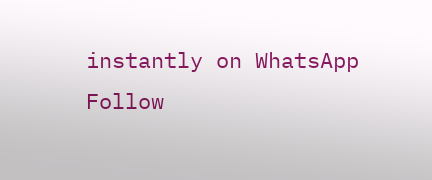instantly on WhatsApp
Follow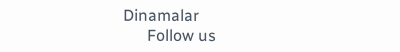Dinamalar
      Follow us